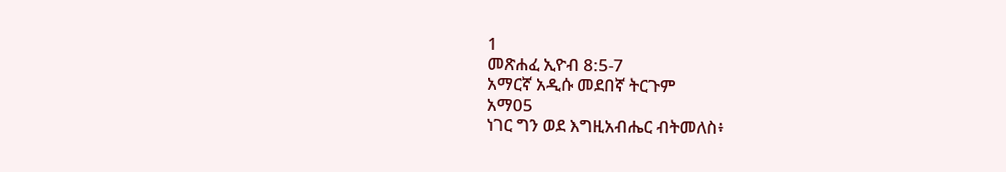1
መጽሐፈ ኢዮብ 8:5-7
አማርኛ አዲሱ መደበኛ ትርጉም
አማ05
ነገር ግን ወደ እግዚአብሔር ብትመለስ፥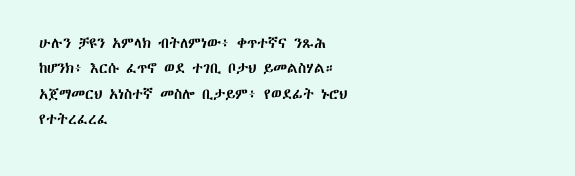ሁሉን ቻዩን አምላክ ብትለምነው፥ ቀጥተኛና ንጹሕ ከሆንክ፥ እርሱ ፈጥኖ ወደ ተገቢ ቦታህ ይመልስሃል። አጀማመርህ አነስተኛ መስሎ ቢታይም፥ የወደፊት ኑሮህ የተትረፈረፈ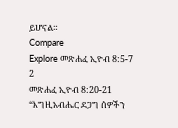ይሆናል።
Compare
Explore መጽሐፈ ኢዮብ 8:5-7
2
መጽሐፈ ኢዮብ 8:20-21
“እግዚአብሔር ደጋግ ሰዎችን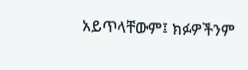አይጥላቸውም፤ ክፉዎችንም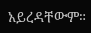አይረዳቸውም።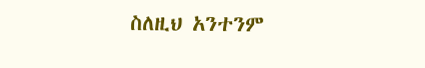ስለዚህ አንተንም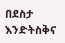በደስታ እንድትስቅና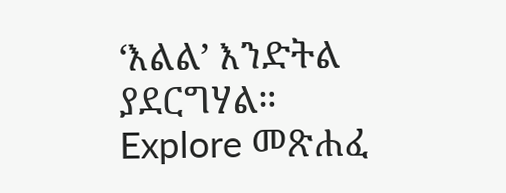‘እልል’ እንድትል ያደርግሃል።
Explore መጽሐፈ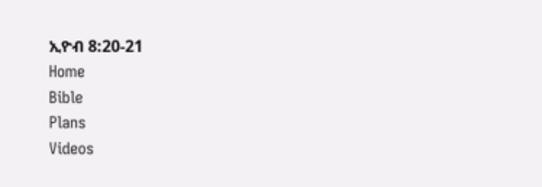ኢዮብ 8:20-21
Home
Bible
Plans
Videos